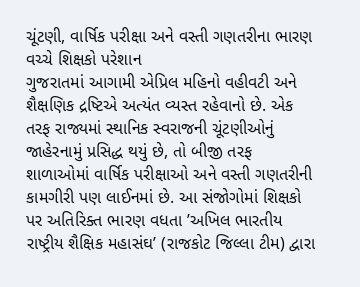ચૂંટણી, વાર્ષિક પરીક્ષા અને વસ્તી ગણતરીના ભારણ વચ્ચે શિક્ષકો પરેશાન
ગુજરાતમાં આગામી એપ્રિલ મહિનો વહીવટી અને શૈક્ષણિક દ્રષ્ટિએ અત્યંત વ્યસ્ત રહેવાનો છે. એક તરફ રાજ્યમાં સ્થાનિક સ્વરાજની ચૂંટણીઓનું જાહેરનામું પ્રસિદ્ધ થયું છે, તો બીજી તરફ શાળાઓમાં વાર્ષિક પરીક્ષાઓ અને વસ્તી ગણતરીની કામગીરી પણ લાઈનમાં છે. આ સંજોગોમાં શિક્ષકો પર અતિરિક્ત ભારણ વધતા ’અખિલ ભારતીય રાષ્ટ્રીય શૈક્ષિક મહાસંઘ’ (રાજકોટ જિલ્લા ટીમ) દ્વારા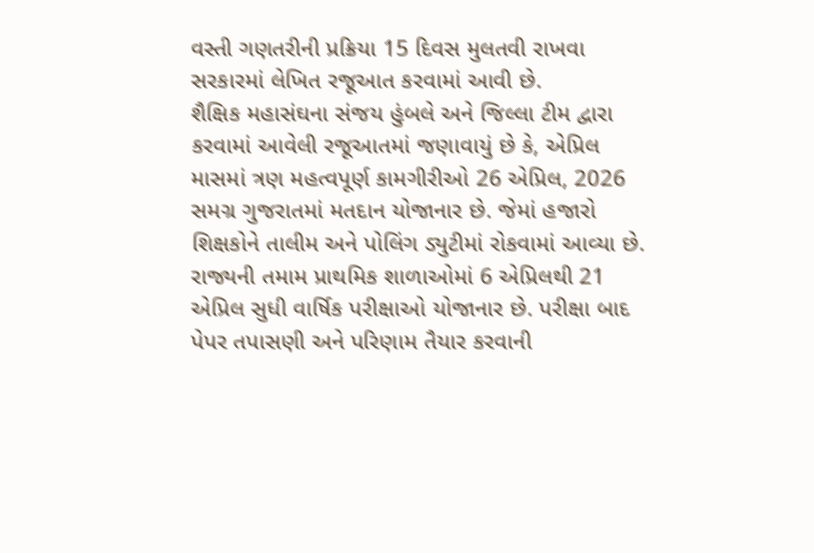વસ્તી ગણતરીની પ્રક્રિયા 15 દિવસ મુલતવી રાખવા સરકારમાં લેખિત રજૂઆત કરવામાં આવી છે.
શૈક્ષિક મહાસંઘના સંજય હુંબલે અને જિલ્લા ટીમ દ્વારા કરવામાં આવેલી રજૂઆતમાં જણાવાયું છે કે, એપ્રિલ માસમાં ત્રણ મહત્વપૂર્ણ કામગીરીઓ 26 એપ્રિલ, 2026 સમગ્ર ગુજરાતમાં મતદાન યોજાનાર છે. જેમાં હજારો શિક્ષકોને તાલીમ અને પોલિંગ ડ્યુટીમાં રોકવામાં આવ્યા છે. રાજ્યની તમામ પ્રાથમિક શાળાઓમાં 6 એપ્રિલથી 21 એપ્રિલ સુધી વાર્ષિક પરીક્ષાઓ યોજાનાર છે. પરીક્ષા બાદ પેપર તપાસણી અને પરિણામ તૈયાર કરવાની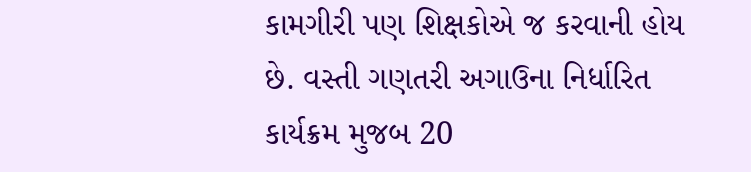કામગીરી પણ શિક્ષકોએ જ કરવાની હોય છે. વસ્તી ગણતરી અગાઉના નિર્ધારિત કાર્યક્રમ મુજબ 20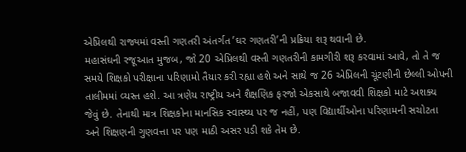એપ્રિલથી રાજ્યમાં વસ્તી ગણતરી અંતર્ગત ’ઘર ગણતરી’ની પ્રક્રિયા શરૂ થવાની છે.
મહાસંઘની રજૂઆત મુજબ, જો 20 એપ્રિલથી વસ્તી ગણતરીની કામગીરી શરૂ કરવામાં આવે, તો તે જ સમયે શિક્ષકો પરીક્ષાના પરિણામો તૈયાર કરી રહ્યા હશે અને સાથે જ 26 એપ્રિલની ચૂંટણીની છેલ્લી ઓપની તાલીમમાં વ્યસ્ત હશે. આ ત્રણેય રાષ્ટ્રીય અને શૈક્ષણિક ફરજો એકસાથે બજાવવી શિક્ષકો માટે અશક્ય જેવું છે. તેનાથી માત્ર શિક્ષકોના માનસિક સ્વાસ્થ્ય પર જ નહીં, પણ વિદ્યાર્થીઓના પરિણામની સચોટતા અને શિક્ષણની ગુણવત્તા પર પણ માઠી અસર પડી શકે તેમ છે.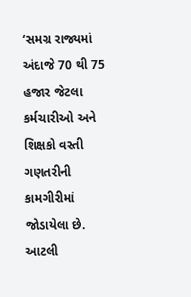‘સમગ્ર રાજ્યમાં અંદાજે 70 થી 75 હજાર જેટલા કર્મચારીઓ અને શિક્ષકો વસ્તી ગણતરીની કામગીરીમાં જોડાયેલા છે. આટલી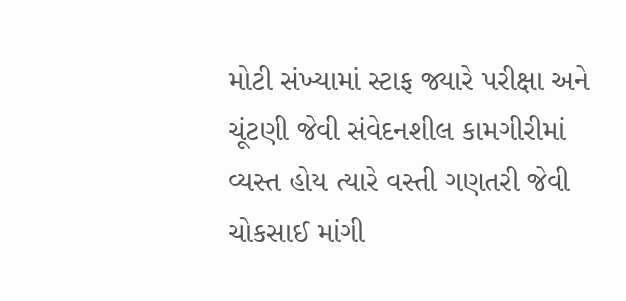મોટી સંખ્યામાં સ્ટાફ જ્યારે પરીક્ષા અને ચૂંટણી જેવી સંવેદનશીલ કામગીરીમાં વ્યસ્ત હોય ત્યારે વસ્તી ગણતરી જેવી ચોકસાઈ માંગી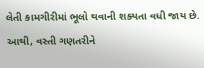લેતી કામગીરીમાં ભૂલો થવાની શક્યતા વધી જાય છે. આથી, વસ્તી ગણતરીને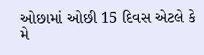ઓછામાં ઓછી 15 દિવસ એટલે કે મે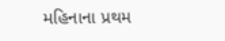મહિનાના પ્રથમ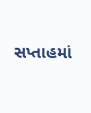સપ્તાહમાં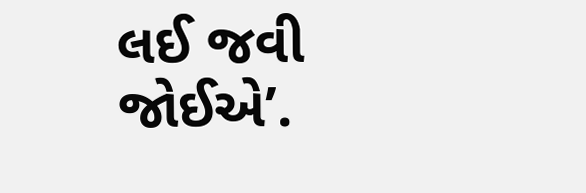લઈ જવી જોઈએ’.